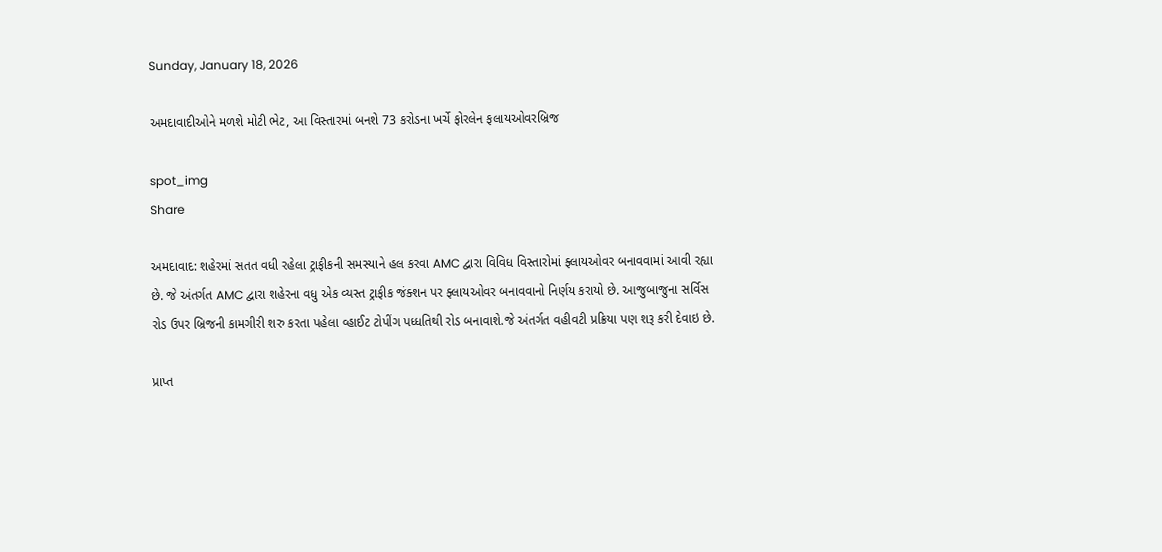Sunday, January 18, 2026

અમદાવાદીઓને મળશે મોટી ભેટ, આ વિસ્તારમાં બનશે 73 કરોડના ખર્ચે ફોરલેન ફલાયઓવરબ્રિજ

spot_img
Share

અમદાવાદ: શહેરમાં સતત વધી રહેલા ટ્રાફીકની સમસ્યાને હલ કરવા AMC દ્વારા વિવિધ વિસ્તારોમાં ફ્લાયઓવર બનાવવામાં આવી રહ્યા છે. જે અંતર્ગત AMC દ્વારા શહેરના વધુ એક વ્યસ્ત ટ્રાફીક જંક્શન પર ફ્લાયઓવર બનાવવાનો નિર્ણય કરાયો છે. આજુબાજુના સર્વિસ રોડ ઉપર બ્રિજની કામગીરી શરુ કરતા પહેલા વ્હાઈટ ટોપીંગ પધ્ધતિથી રોડ બનાવાશે.જે અંતર્ગત વહીવટી પ્રક્રિયા પણ શરૂ કરી દેવાઇ છે.

પ્રાપ્ત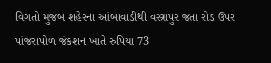વિગતો મુજબ શહેરના આંબાવાડીથી વસ્ત્રાપુર જતા રોડ ઉપર પાંજરાપોળ જંકશન ખાતે રુપિયા 73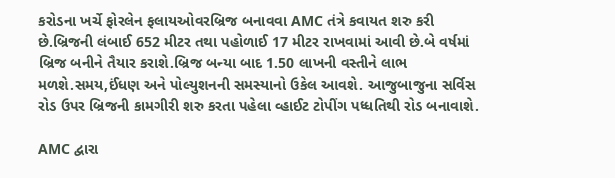કરોડના ખર્ચે ફોરલેન ફલાયઓવરબ્રિજ બનાવવા AMC તંત્રે કવાયત શરુ કરી છે.બ્રિજની લંબાઈ 652 મીટર તથા પહોળાઈ 17 મીટર રાખવામાં આવી છે.બે વર્ષમાં બ્રિજ બનીને તૈયાર કરાશે.બ્રિજ બન્યા બાદ 1.50 લાખની વસ્તીને લાભ મળશે.સમય,ઈંધણ અને પોલ્યુશનની સમસ્યાનો ઉકેલ આવશે. આજુબાજુના સર્વિસ રોડ ઉપર બ્રિજની કામગીરી શરુ કરતા પહેલા વ્હાઈટ ટોપીંગ પધ્ધતિથી રોડ બનાવાશે.

AMC દ્વારા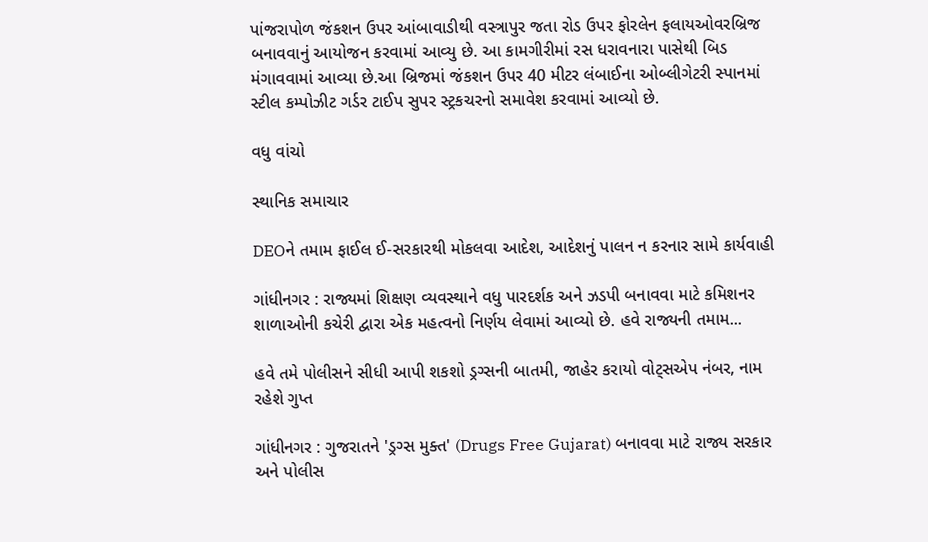પાંજરાપોળ જંકશન ઉપર આંબાવાડીથી વસ્ત્રાપુર જતા રોડ ઉપર ફોરલેન ફલાયઓવરબ્રિજ બનાવવાનું આયોજન કરવામાં આવ્યુ છે. આ કામગીરીમાં રસ ધરાવનારા પાસેથી બિડ મંગાવવામાં આવ્યા છે.આ બ્રિજમાં જંકશન ઉપર 40 મીટર લંબાઈના ઓબ્લીગેટરી સ્પાનમાં સ્ટીલ કમ્પોઝીટ ગર્ડર ટાઈપ સુપર સ્ટ્રકચરનો સમાવેશ કરવામાં આવ્યો છે.

વધુ વાંચો

સ્થાનિક સમાચાર

DEOને તમામ ફાઈલ ઈ-સરકારથી મોકલવા આદેશ, આદેશનું પાલન ન કરનાર સામે કાર્યવાહી

ગાંધીનગર : રાજ્યમાં શિક્ષણ વ્યવસ્થાને વધુ પારદર્શક અને ઝડપી બનાવવા માટે કમિશનર શાળાઓની કચેરી દ્વારા એક મહત્વનો નિર્ણય લેવામાં આવ્યો છે. હવે રાજ્યની તમામ...

હવે તમે પોલીસને સીધી આપી શકશો ડ્રગ્સની બાતમી, જાહેર કરાયો વોટ્સએપ નંબર, નામ રહેશે ગુપ્ત

ગાંધીનગર : ગુજરાતને 'ડ્રગ્સ મુક્ત' (Drugs Free Gujarat) બનાવવા માટે રાજ્ય સરકાર અને પોલીસ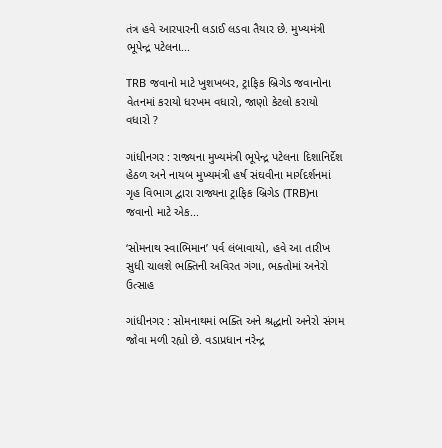તંત્ર હવે આરપારની લડાઈ લડવા તૈયાર છે. મુખ્યમંત્રી ભૂપેન્દ્ર પટેલના...

TRB જવાનો માટે ખુશખબર, ટ્રાફિક બ્રિગેડ જવાનોના વેતનમાં કરાયો ધરખમ વધારો, જાણો કેટલો કરાયો વધારો ?

ગાંધીનગર : રાજ્યના મુખ્યમંત્રી ભૂપેન્દ્ર પટેલના દિશાનિર્દેશ હેઠળ અને નાયબ મુખ્યમંત્રી હર્ષ સંઘવીના માર્ગદર્શનમાં ગૃહ વિભાગ દ્વારા રાજ્યના ટ્રાફિક બ્રિગેડ (TRB)ના જવાનો માટે એક...

‘સોમનાથ સ્વાભિમાન’ પર્વ લંબાવાયો, હવે આ તારીખ સુધી ચાલશે ભક્તિની અવિરત ગંગા, ભક્તોમાં અનેરો ઉત્સાહ

ગાંધીનગર : સોમનાથમાં ભક્તિ અને શ્રદ્ધાનો અનેરો સંગમ જોવા મળી રહ્યો છે. વડાપ્રધાન નરેન્દ્ર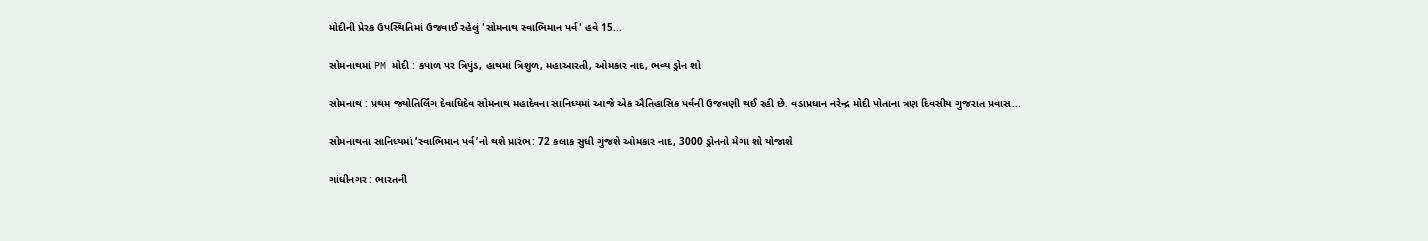મોદીની પ્રેરક ઉપસ્થિતિમાં ઉજવાઈ રહેલું 'સોમનાથ સ્વાભિમાન પર્વ' હવે 15...

સોમનાથમાં PM મોદી : કપાળ પર ત્રિપુંડ, હાથમાં ત્રિશુળ, મહાઆરતી, ઓમકાર નાદ, ભવ્ય ડ્રોન શો

સોમનાથ : પ્રથમ જ્યોતિર્લિંગ દેવાધિદેવ સોમનાથ મહાદેવના સાનિધ્યમાં આજે એક ઐતિહાસિક પર્વની ઉજવણી થઈ રહી છે. વડાપ્રધાન નરેન્દ્ર મોદી પોતાના ત્રણ દિવસીય ગુજરાત પ્રવાસ...

સોમનાથના સાનિધ્યમાં ‘સ્વાભિમાન પર્વ’નો થશે પ્રારંભ: 72 કલાક સુધી ગુંજશે ઓમકાર નાદ, 3000 ડ્રોનનો મેગા શો યોજાશે

ગાંધીનગર : ભારતની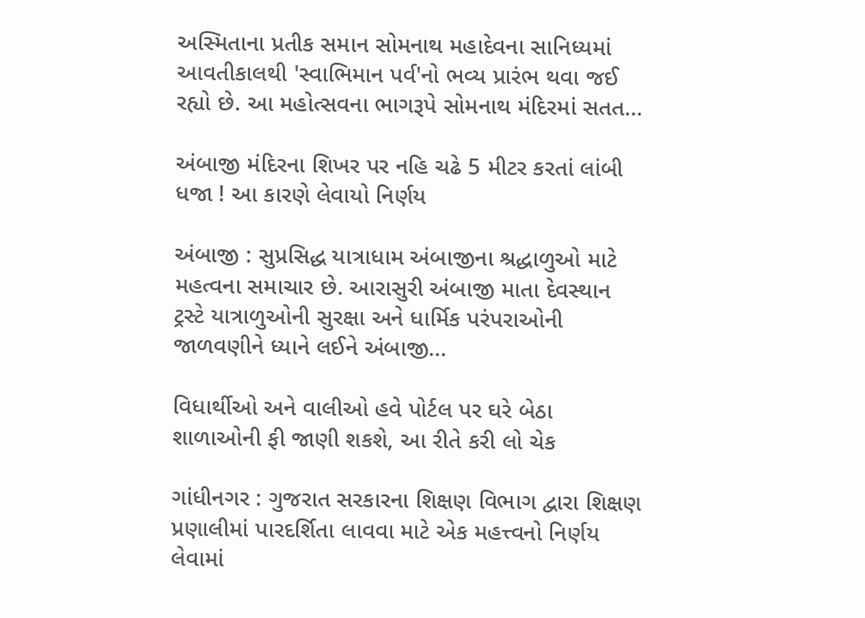અસ્મિતાના પ્રતીક સમાન સોમનાથ મહાદેવના સાનિધ્યમાં આવતીકાલથી 'સ્વાભિમાન પર્વ'નો ભવ્ય પ્રારંભ થવા જઈ રહ્યો છે. આ મહોત્સવના ભાગરૂપે સોમનાથ મંદિરમાં સતત...

અંબાજી મંદિરના શિખર પર નહિ ચઢે 5 મીટર કરતાં લાંબી ધજા ! આ કારણે લેવાયો નિર્ણય

અંબાજી : સુપ્રસિદ્ધ યાત્રાધામ અંબાજીના શ્રદ્ધાળુઓ માટે મહત્વના સમાચાર છે. આરાસુરી અંબાજી માતા દેવસ્થાન ટ્રસ્ટે યાત્રાળુઓની સુરક્ષા અને ધાર્મિક પરંપરાઓની જાળવણીને ધ્યાને લઈને અંબાજી...

વિધાર્થીઓ અને વાલીઓ હવે પોર્ટલ પર ઘરે બેઠા શાળાઓની ફી જાણી શકશે, આ રીતે કરી લો ચેક

ગાંધીનગર : ગુજરાત સરકારના શિક્ષણ વિભાગ દ્વારા શિક્ષણ પ્રણાલીમાં પારદર્શિતા લાવવા માટે એક મહત્ત્વનો નિર્ણય લેવામાં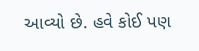આવ્યો છે. હવે કોઈ પણ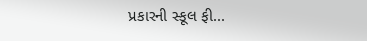પ્રકારની સ્કૂલ ફી...